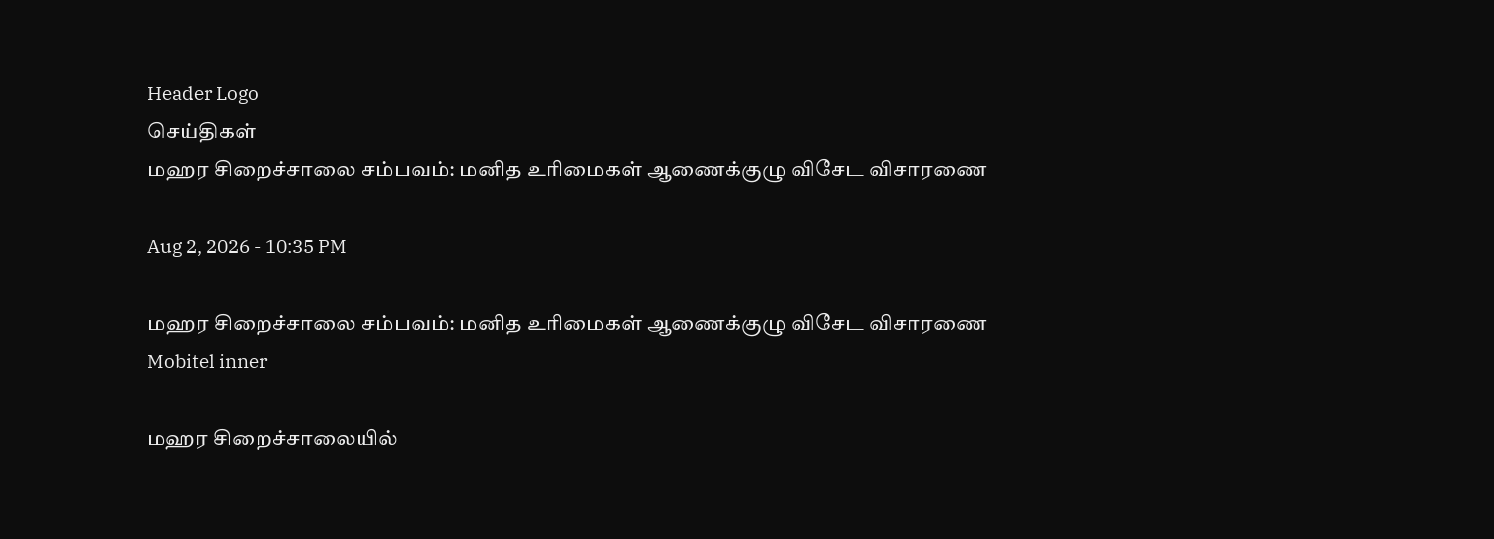Header Logo
செய்திகள்
மஹர சிறைச்சாலை சம்பவம்: மனித உரிமைகள் ஆணைக்குழு விசேட விசாரணை

Aug 2, 2026 - 10:35 PM

மஹர சிறைச்சாலை சம்பவம்: மனித உரிமைகள் ஆணைக்குழு விசேட விசாரணை
Mobitel inner

மஹர சிறைச்சாலையில்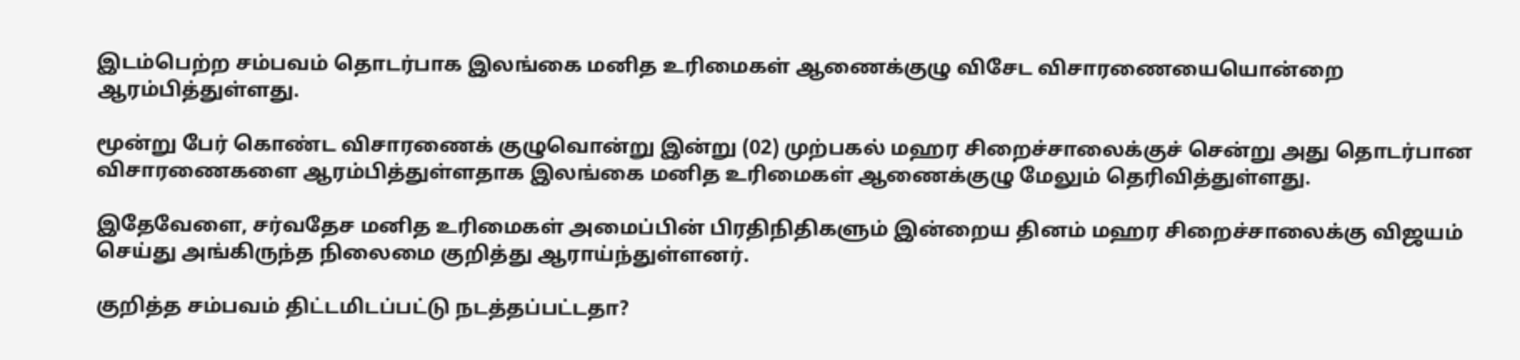இடம்பெற்ற சம்பவம் தொடர்பாக இலங்கை மனித உரிமைகள் ஆணைக்குழு விசேட விசாரணையையொன்றை ஆரம்பித்துள்ளது.

மூன்று பேர் கொண்ட விசாரணைக் குழுவொன்று இன்று (02) முற்பகல் மஹர சிறைச்சாலைக்குச் சென்று அது தொடர்பான விசாரணைகளை ஆரம்பித்துள்ளதாக இலங்கை மனித உரிமைகள் ஆணைக்குழு மேலும் தெரிவித்துள்ளது.

இதேவேளை, சர்வதேச மனித உரிமைகள் அமைப்பின் பிரதிநிதிகளும் இன்றைய தினம் மஹர சிறைச்சாலைக்கு விஜயம் செய்து அங்கிருந்த நிலைமை குறித்து ஆராய்ந்துள்ளனர்.

குறித்த சம்பவம் திட்டமிடப்பட்டு நடத்தப்பட்டதா?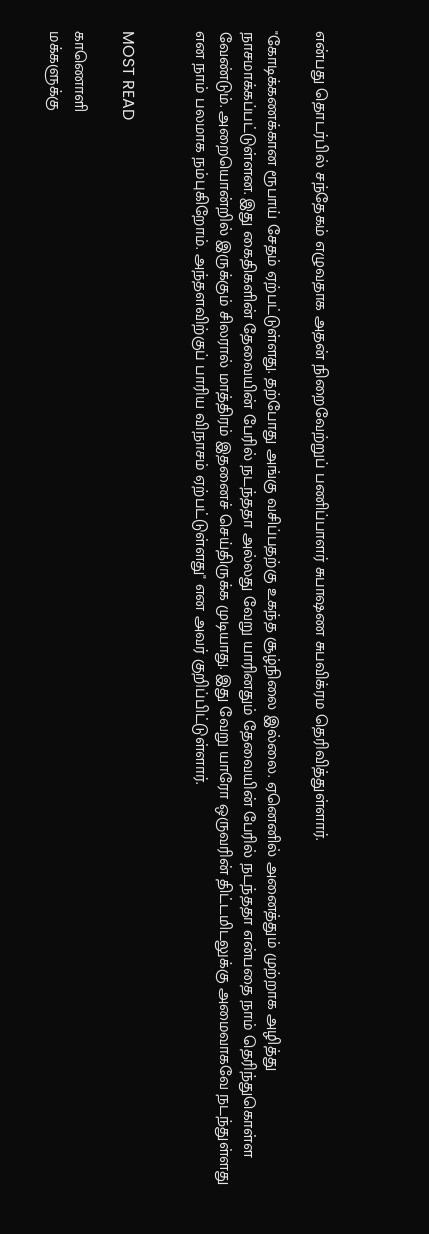என்பது தொடர்பில் சந்தேகம் எழுவதாக அதன் நிறைவேற்றுப் பணிப்பாளர் சுபாஷண சுபவிக்ரம தெரிவித்துள்ளார்.

"கோடிக்கணக்கான ரூபாய் சேதம் ஏற்பட்டுள்ளது. தற்போது அங்கு வசிப்பதற்கு உகந்த சூழ்நிலை இல்லை. ஏனெனில் அனைத்தும் முற்றாக அழித்து நாசமாக்கப்பட்டுள்ளன. இது கைதிகளின் தேவையின் பேரில் நடந்ததா அல்லது வேறு யாரினதும் தேவையின் பேரில் நடந்ததா என்பதை நாம் தெரிந்துகொள்ள வேண்டும். அறையொன்றில் இருக்கும் சிலரால் மாத்திரம் இதனைச் செய்திருக்க முடியாது. இது வேறு யாரோ ஒருவரின் திட்டமிடலுக்கு அமைவாகவே நடந்துள்ளது என நாம் பலமாக நம்புகிறோம். அந்தளவிற்குப் பாரிய விநாசம் ஏற்பட்டுள்ளது" என அவர் குறிப்பிட்டுள்ளார்.


MOST READ

காணொளி
மக்களுக்கு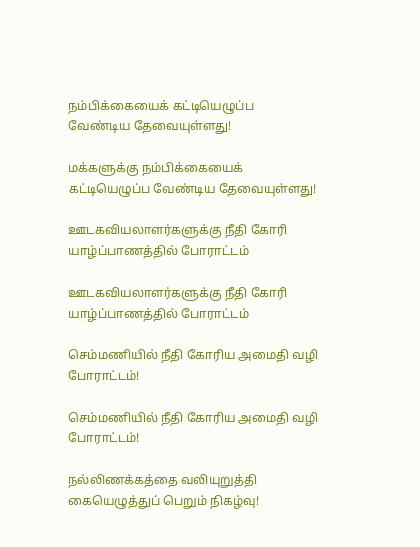நம்பிக்கையைக் கட்டியெழுப்ப வேண்டிய தேவையுள்ளது!

மக்களுக்கு நம்பிக்கையைக் கட்டியெழுப்ப வேண்டிய தேவையுள்ளது!

ஊடகவியலாளர்களுக்கு நீதி கோரி யாழ்ப்பாணத்தில் போராட்டம்

ஊடகவியலாளர்களுக்கு நீதி கோரி யாழ்ப்பாணத்தில் போராட்டம்

செம்மணியில் நீதி கோரிய அமைதி வழி போராட்டம்!

செம்மணியில் நீதி கோரிய அமைதி வழி போராட்டம்!

நல்லிணக்கத்தை வலியுறுத்தி கையெழுத்துப் பெறும் நிகழ்வு!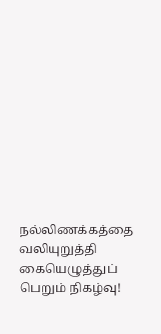நல்லிணக்கத்தை வலியுறுத்தி கையெழுத்துப் பெறும் நிகழ்வு!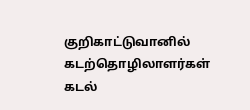குறிகாட்டுவானில் கடற்தொழிலாளர்கள் கடல்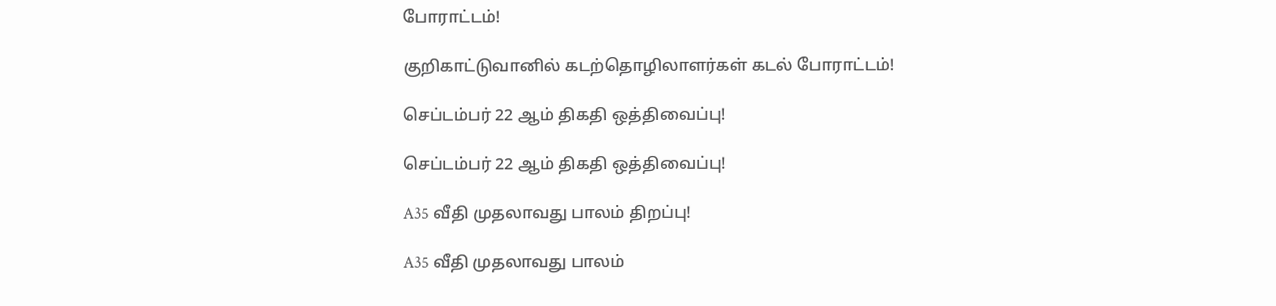போராட்டம்!

குறிகாட்டுவானில் கடற்தொழிலாளர்கள் கடல் போராட்டம்!

செப்டம்பர் 22 ஆம் திகதி ஒத்திவைப்பு!

செப்டம்பர் 22 ஆம் திகதி ஒத்திவைப்பு!

A35 வீதி முதலாவது பாலம் திறப்பு!

A35 வீதி முதலாவது பாலம்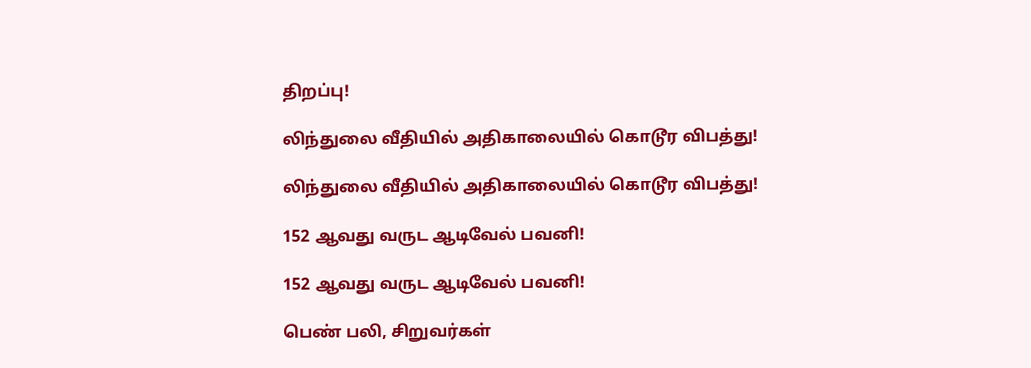திறப்பு!

லிந்துலை வீதியில் அதிகாலையில் கொடூர விபத்து!

லிந்துலை வீதியில் அதிகாலையில் கொடூர விபத்து!

152 ஆவது வருட ஆடிவேல் பவனி!

152 ஆவது வருட ஆடிவேல் பவனி!

பெண் பலி, சிறுவர்கள்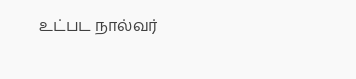உட்பட நால்வர்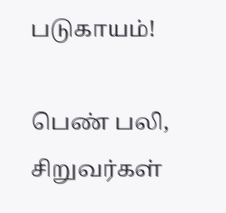படுகாயம்!

பெண் பலி, சிறுவர்கள்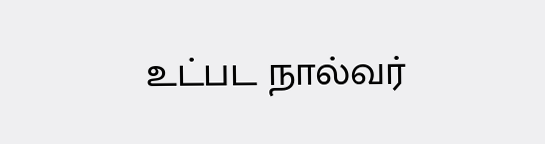உட்பட நால்வர்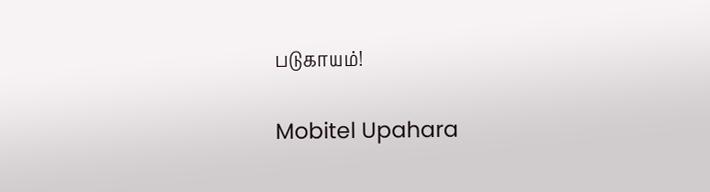படுகாயம்!

Mobitel Upahara